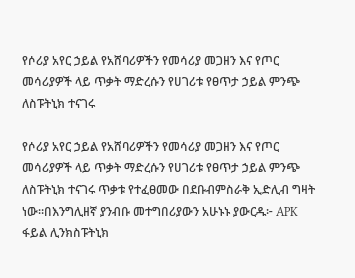የሶሪያ አየር ኃይል የአሸባሪዎችን የመሳሪያ መጋዘን እና የጦር መሳሪያዎች ላይ ጥቃት ማድረሱን የሀገሪቱ የፀጥታ ኃይል ምንጭ ለስፑትኒክ ተናገሩ

የሶሪያ አየር ኃይል የአሸባሪዎችን የመሳሪያ መጋዘን እና የጦር መሳሪያዎች ላይ ጥቃት ማድረሱን የሀገሪቱ የፀጥታ ኃይል ምንጭ ለስፑትኒክ ተናገሩ ጥቃቱ የተፈፀመው በደቡብምስራቅ ኢድሊብ ግዛት ነው።በእንግሊዘኛ ያንብቡ መተግበሪያውን አሁኑኑ ያውርዱ፦ APK ፋይል ሊንክስፑትኒክ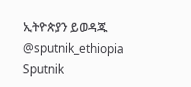ኢትዮጵያን ይወዳጁ @sputnik_ethiopia
Sputnik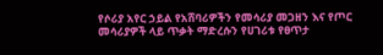የሶሪያ አየር ኃይል የአሸባሪዎችን የመሳሪያ መጋዘን እና የጦር መሳሪያዎች ላይ ጥቃት ማድረሱን የሀገሪቱ የፀጥታ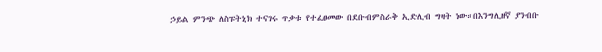ኃይል ምንጭ ለስፑትኒክ ተናገሩ ጥቃቱ የተፈፀመው በደቡብምስራቅ ኢድሊብ ግዛት ነው።በእንግሊዘኛ ያንብቡ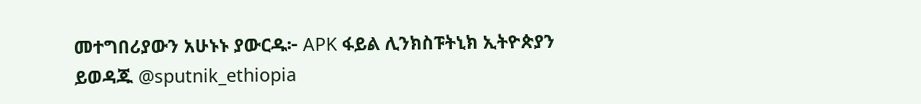መተግበሪያውን አሁኑኑ ያውርዱ፦ APK ፋይል ሊንክስፑትኒክ ኢትዮጵያን ይወዳጁ @sputnik_ethiopia